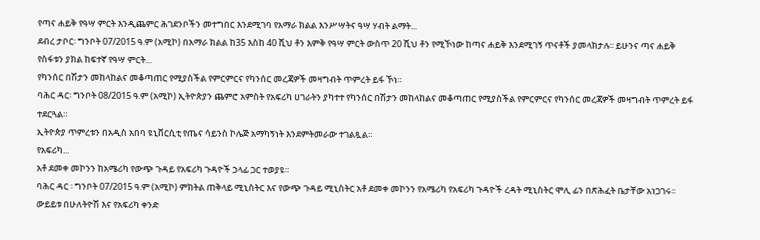የጣና ሐይቅ የዓሣ ምርት እንዲጨምር ሕገደንቦችን መተግበር እንደሚገባ የአማራ ክልል እንሥሣትና ዓሣ ሃብት ልማት...
ደብረ ታቦር፡ ግንቦት 07/2015 ዓ.ም (አሚኮ) በአማራ ክልል ከ35 እስከ 40 ሺህ ቶን እምቅ የዓሣ ምርት ውስጥ 20 ሺህ ቶን የሚኾነው ከጣና ሐይቅ እንደሚገኝ ጥናቶች ያመላክታሉ፡፡ ይሁንና ጣና ሐይቅ የስፋቱን ያክል ከፍተኛ የዓሣ ምርት...
የካንሰር በሽታን መከላከልና መቆጣጠር የሚያስችል የምርምርና የካንሰር መረጃዎች መዛግብት ጥምረት ይፋ ኾነ።
ባሕር ዳር፡ ግንቦት 08/2015 ዓ.ም (አሚኮ) ኢትዮጵያን ጨምሮ አምስት የአፍሪካ ሀገራትን ያካተተ የካንሰር በሽታን መከላከልና መቆጣጠር የሚያስችል የምርምርና የካንሰር መረጃዎች መዛግብት ጥምረት ይፋ ተደርጓል።
ኢትዮጵያ ጥምረቱን በአዲስ አበባ ዩኒቨርሲቲ የጤና ሳይንስ ኮሌጅ አማካኝነት እንደምትመራው ተገልጿል።
የአፍሪካ...
አቶ ደመቀ መኮንን ከአሜሪካ የውጭ ጉዳይ የአፍሪካ ጉዳዮች ኃላፊ ጋር ተወያዩ።
ባሕር ዳር ፡ ግንቦት 07/2015 ዓ.ም (አሚኮ) ምክትል ጠቅላይ ሚኒስትር እና የውጭ ጉዳይ ሚኒስትር አቶ ደመቀ መኮንን የአሜሪካ የአፍሪካ ጉዳዮች ረዳት ሚኒስትር ሞሊ ፊን በጽሕፈት ቤታቸው አነጋገሩ፡፡
ውይይቱ በሁለትዮሽ እና የአፍሪካ ቀንድ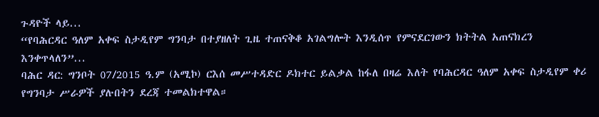ጉዳዮች ላይ...
“የባሕርዳር ዓለም አቀፍ ስታዲየም ግንባታ በተያዘለት ጊዜ ተጠናቅቆ አገልግሎት እንዲሰጥ የምናደርገውን ክትትል አጠናክረን እንቀጥላለን”...
ባሕር ዳር: ግንቦት 07/2015 ዓ.ም (አሚኮ) ርእሰ መሥተዳድር ዶክተር ይልቃል ከፋለ በዛሬ እለት የባሕርዳር ዓለም አቀፍ ስታዲየም ቀሪ የግንባታ ሥራዎች ያሉበትን ደረጃ ተመልክተዋል።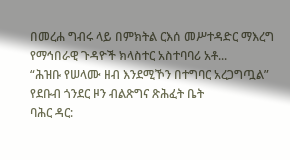በመረሐ ግብሩ ላይ በምክትል ርእሰ መሥተዳድር ማእረግ የማኅበራዊ ጉዳዮች ክላስተር አስተባባሪ አቶ...
“ሕዝቡ የሠላሙ ዘብ እንደሚኾን በተግባር አረጋግጧል” የደቡብ ጎንደር ዞን ብልጽግና ጽሕፈት ቤት
ባሕር ዳር: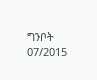ግንቦት 07/2015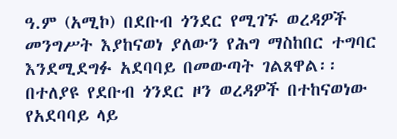ዓ.ም (አሚኮ) በደቡብ ጎንደር የሚገኙ ወረዳዎች መንግሥት እያከናወነ ያለውን የሕግ ማስከበር ተግባር እንደሚደግፉ አደባባይ በመውጣት ገልጸዋል፡፡
በተለያዩ የደቡብ ጎንደር ዞን ወረዳዎች በተከናወነው የአደባባይ ላይ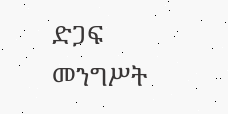ድጋፍ መንግሥት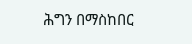ሕግን በማስከበር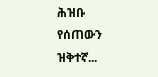ሕዝቡ የሰጠውን ዝቅተኛ...